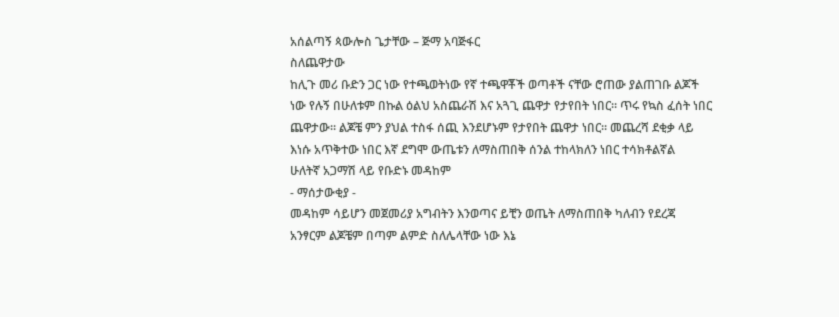አሰልጣኝ ጳውሎስ ጌታቸው – ጅማ አባጅፋር
ስለጨዋታው
ከሊጉ መሪ ቡድን ጋር ነው የተጫወትነው የኛ ተጫዋቾች ወጣቶች ናቸው ሮጠው ያልጠገቡ ልጆች ነው የሉኝ በሁለቱም በኩል ዕልህ አስጨራሽ እና አጓጊ ጨዋታ የታየበት ነበር። ጥሩ የኳስ ፈሰት ነበር ጨዋታው። ልጆቼ ምን ያህል ተስፋ ሰጪ እንደሆኑም የታየበት ጨዋታ ነበር። መጨረሻ ደቂቃ ላይ እነሱ አጥቅተው ነበር እኛ ደግሞ ውጤቱን ለማስጠበቅ ሰንል ተከላክለን ነበር ተሳክቶልኛል
ሁለትኛ አጋማሽ ላይ የቡድኑ መዳከም
- ማሰታውቂያ -
መዳከም ሳይሆን መጀመሪያ አግብትን እንወጣና ይቺን ወጤት ለማስጠበቅ ካለብን የደረጃ አንፃርም ልጆቼም በጣም ልምድ ስለሌላቸው ነው እኔ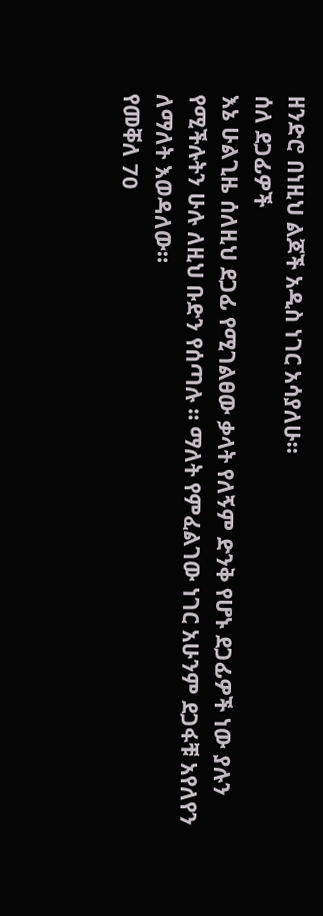ዘንድሮ በነዚህ ልጆች አዲስ ነገር አሳያለሁ።
ሰለ ደጋፊዎች
እኔ ሁልጊዜ ሰለዚህ ደጋፊ የሚገልፀው ቃላት የለኝም ድንቅ የሆኑ ደጋፊዎች ነው ያሉን የሚችሉትን ሁሉ ለዚህ ቡድን የሰጣሉ ። ማለት የምፈልገው ነገር አሁንም ደጋፋቹ አየለየን ለማለት እወዳለው።
የመቐለ 70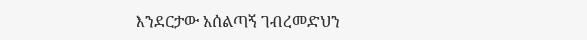እንደርታው አሰልጣኝ ገብረመድህን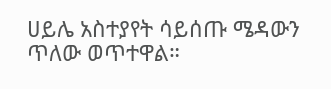ሀይሌ አስተያየት ሳይሰጡ ሜዳውን ጥለው ወጥተዋል።